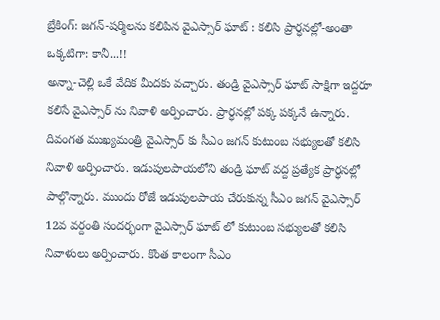బ్రేకింగ్: జగన్-షర్మిలను కలిపిన వైఎస్సార్ ఘాట్ : కలిసి ప్రార్ధనల్లో-అంతా ఒక్కటిగా: కానీ...!!
అన్నా-చెల్లి ఒకే వేదిక మీదకు వచ్చారు. తండ్రి వైఎస్సార్ ఘాట్ సాక్షిగా ఇద్దరూ కలిసే వైఎస్సార్ ను నివాళి అర్పించారు. ప్రార్ధనల్లో పక్క పక్కనే ఉన్నారు. దివంగత ముఖ్యమంత్రి వైఎస్సార్ కు సీఎం జగన్ కుటుంబ సభ్యులతో కలిసి నివాళి అర్పించారు. ఇడుపులపాయలోని తండ్రి ఘాట్ వద్ద ప్రత్యేక ప్రార్ధనల్లో పాల్గొన్నారు. ముందు రోజే ఇడుపులపాయ చేరుకున్న సీఎం జగన్ వైఎస్సార్ 12వ వర్దంతి సందర్భంగా వైఎస్సార్ ఘాట్ లో కుటుంబ సభ్యులతో కలిసి నివాళులు అర్పించారు. కొంత కాలంగా సీఎం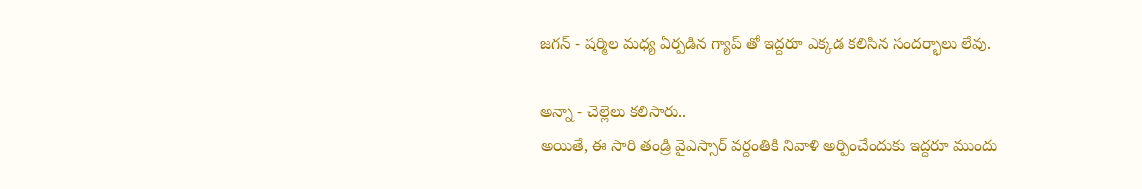జగన్ - షర్మిల మధ్య ఏర్పడిన గ్యాప్ తో ఇద్దరూ ఎక్కడ కలిసిన సందర్భాలు లేవు.

అన్నా - చెల్లెలు కలిసారు..
అయితే, ఈ సారి తండ్రి వైఎస్సార్ వర్దంతికి నివాళి అర్పించేందుకు ఇద్దరూ ముందు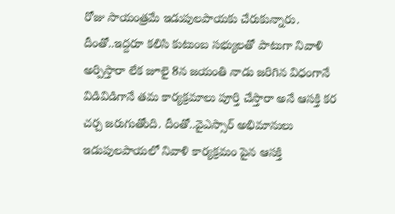రోజు సాయంత్రమే ఇడుపులపాయకు చేరుకున్నారు. దీంతో..ఇద్దరూ కలిసి కుటుంబ సభ్యులతో పాటుగా నివాళి అర్పిస్తారా లేక జూలై 8న జయంతి నాడు జరిగిన విధంగానే విడివిడిగానే తమ కార్యక్రమాలు పూర్తి చేస్తారా అనే ఆసక్తి కర చర్చ జరుగుతోంది. దీంతో..వైఎస్సార్ అభిమానులు ఇడుపులపాయలో నివాళి కార్యక్రమం పైన ఆసక్తి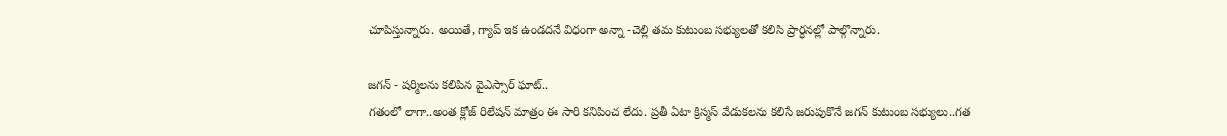చూపిస్తున్నారు. అయితే, గ్యాప్ ఇక ఉండదనే విధంగా అన్నా -చెల్లి తమ కుటుంబ సభ్యులతో కలిసి ప్రార్ధనల్లో పాల్గొన్నారు.

జగన్ - షర్మిలను కలిపిన వైఎస్సార్ ఘాట్..
గతంలో లాగా..అంత క్లోజ్ రిలేషన్ మాత్రం ఈ సారి కనిపించ లేదు. ప్రతీ ఏటా క్రిస్మస్ వేడుకలను కలిసే జరుపుకొనే జగన్ కుటుంబ సభ్యులు..గత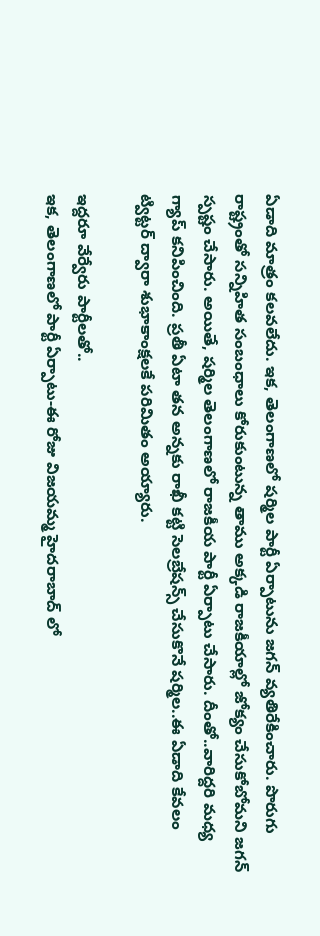ఏడాది మాత్రం కలవలేదు. ఇక, తెలంగాణలో షర్మిల పార్టీ ఏర్పాటును జగన్ వ్యతిరేకించారు. పొరుగు రాష్ట్రంతో సన్నిహిత సంబంధాలు కోరుకుంటున్న తాము అక్కడి రాజకీయాల్లో జోక్యం చేసుకోబోమని జగన్ స్పష్టం చేసారు. అయితే, షర్మిల తెలంగాణలో రాజకీయ పార్టీ ఏర్పాటు చేసారు. దీంతో..వారిద్దరి మధ్య గ్యాప్ కనిపించింది. ప్రతీ ఏటా తన అన్నకు రాఖీ కట్టి సెలబ్రేషన్స్ చేసుకొనే షర్మిల..ఈ ఏడాది కేవలం ట్విట్టర్ ద్వారా శుభాకాంక్షలకే పరిమితం అయ్యారు.

ఇద్దరూ వేర్వేరు పార్టీలతో..
ఇక, తెలంగాణలో పార్టీ ఏర్పాటు-ఈ రోజు విజయమ్మ హైదరాబాద్ లో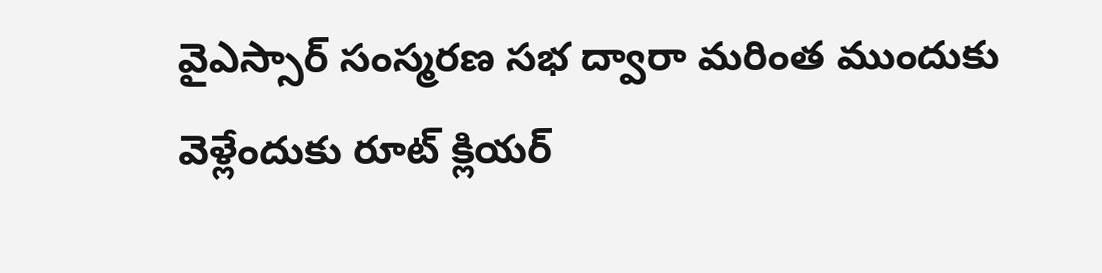వైఎస్సార్ సంస్మరణ సభ ద్వారా మరింత ముందుకు వెళ్లేందుకు రూట్ క్లియర్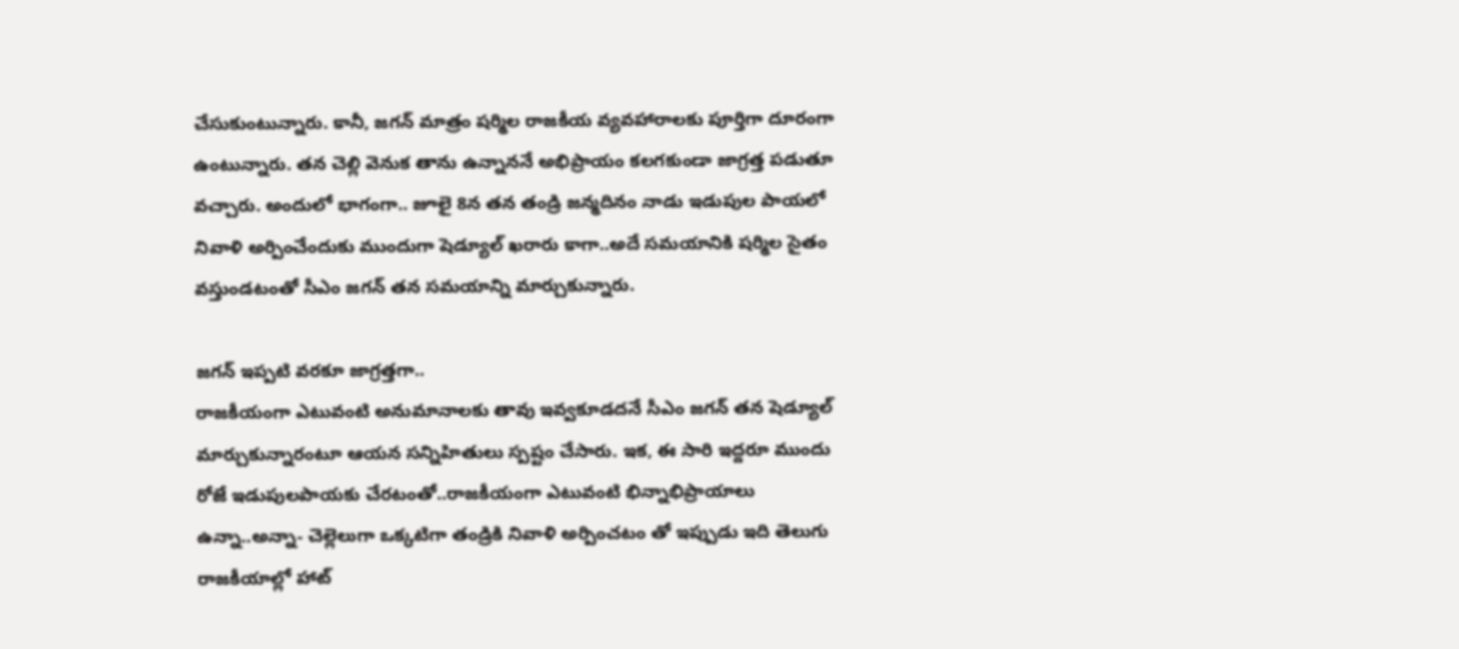చేసుకుంటున్నారు. కానీ, జగన్ మాత్రం షర్మిల రాజకీయ వ్యవహారాలకు పూర్తిగా దూరంగా ఉంటున్నారు. తన చెల్లి వెనుక తాను ఉన్నాననే అభిప్రాయం కలగకుండా జాగ్రత్త పడుతూ వచ్చారు. అందులో భాగంగా.. జూలై 8న తన తండ్రి జన్మదినం నాడు ఇడుపుల పాయలో నివాళి అర్పించేందుకు ముందుగా షెడ్యూల్ ఖరారు కాగా..అదే సమయానికి షర్మిల సైతం వస్తుండటంతో సీఎం జగన్ తన సమయాన్ని మార్చుకున్నారు.

జగన్ ఇప్పటి వరకూ జాగ్రత్తగా..
రాజకీయంగా ఎటువంటి అనుమానాలకు తావు ఇవ్వకూడదనే సీఎం జగన్ తన షెడ్యూల్ మార్చుకున్నారంటూ ఆయన సన్నిహితులు స్పష్టం చేసారు. ఇక, ఈ సారి ఇద్దరూ ముందు రోజే ఇడుపులపాయకు చేరటంతో..రాజకీయంగా ఎటువంటి భిన్నాభిప్రాయాలు ఉన్నా..అన్నా- చెల్లెలుగా ఒక్కటిగా తండ్రికి నివాళి అర్పించటం తో ఇప్పుడు ఇది తెలుగు రాజకీయాల్లో హాట్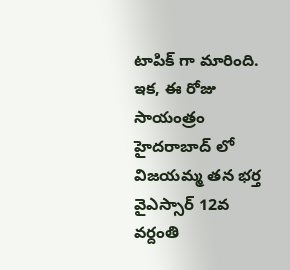టాపిక్ గా మారింది. ఇక, ఈ రోజు సాయంత్రం హైదరాబాద్ లో విజయమ్మ తన భర్త వైఎస్సార్ 12వ వర్దంతి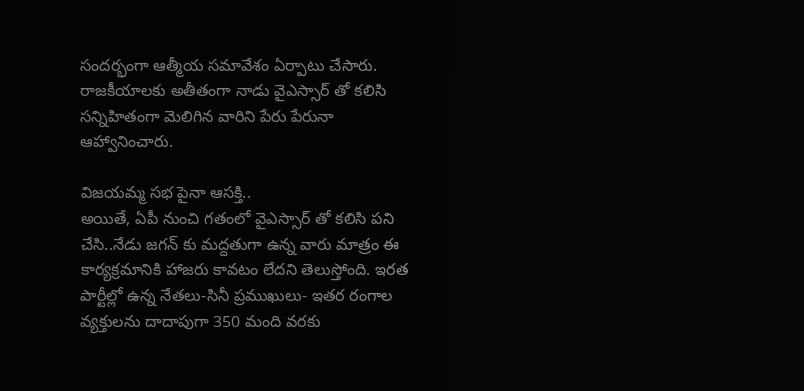సందర్భంగా ఆత్మీయ సమావేశం ఏర్పాటు చేసారు. రాజకీయాలకు అతీతంగా నాడు వైఎస్సార్ తో కలిసి సన్నిహితంగా మెలిగిన వారిని పేరు పేరునా ఆహ్వానించారు.

విజయమ్మ సభ పైనా ఆసక్తి..
అయితే, ఏపీ నుంచి గతంలో వైఎస్సార్ తో కలిసి పని చేసి..నేడు జగన్ కు మద్దతుగా ఉన్న వారు మాత్రం ఈ కార్యక్రమానికి హాజరు కావటం లేదని తెలుస్తోంది. ఇరత పార్టీల్లో ఉన్న నేతలు-సినీ ప్రముఖులు- ఇతర రంగాల వ్యక్తులను దాదాపుగా 350 మంది వరకు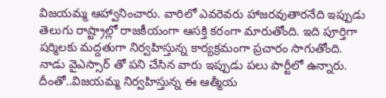విజయమ్మ ఆహ్వానించారు. వారిలో ఎవరెవరు హాజరవుతారనేది ఇప్పుడు తెలుగు రాష్ట్రాల్లో రాజకీయంగా ఆసక్తి కరంగా మారుతోంది. ఇది పూర్తిగా షర్మిలకు మద్దతుగా నిర్వహిస్తున్న కార్యక్రమంగా ప్రచారం సాగుతోంది. నాడు వైఎస్సార్ తో పని చేసిన వారు ఇప్పుడు పలు పార్టీలో ఉన్నారు. దీంతో..విజయమ్మ నిర్వహిస్తున్న ఈ ఆత్మీయ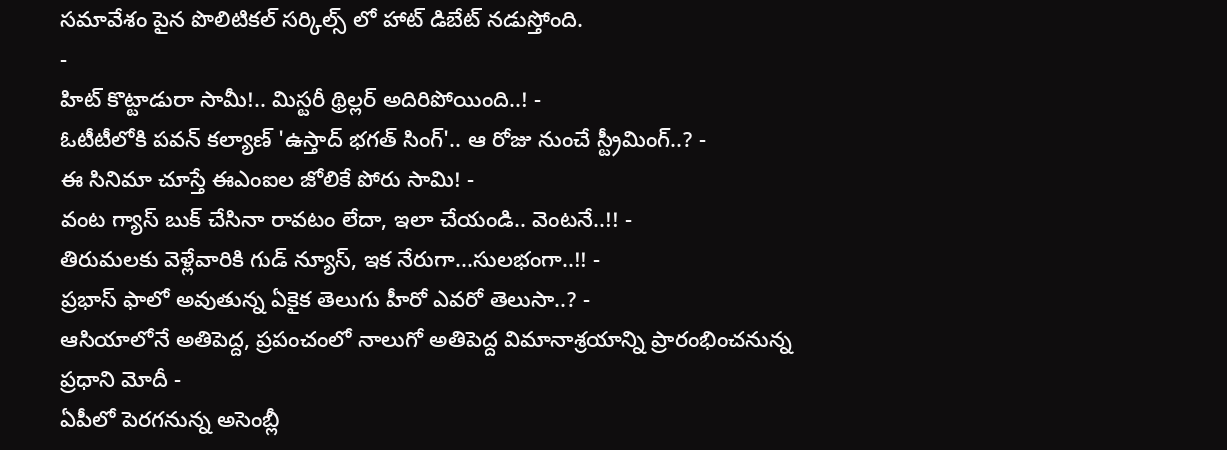సమావేశం పైన పొలిటికల్ సర్కిల్స్ లో హాట్ డిబేట్ నడుస్తోంది.
-
హిట్ కొట్టాడురా సామీ!.. మిస్టరీ థ్రిల్లర్ అదిరిపోయింది..! -
ఓటీటీలోకి పవన్ కల్యాణ్ 'ఉస్తాద్ భగత్ సింగ్'.. ఆ రోజు నుంచే స్ట్రీమింగ్..? -
ఈ సినిమా చూస్తే ఈఎంఐల జోలికే పోరు సామి! -
వంట గ్యాస్ బుక్ చేసినా రావటం లేదా, ఇలా చేయండి.. వెంటనే..!! -
తిరుమలకు వెళ్లేవారికి గుడ్ న్యూస్, ఇక నేరుగా...సులభంగా..!! -
ప్రభాస్ ఫాలో అవుతున్న ఏకైక తెలుగు హీరో ఎవరో తెలుసా..? -
ఆసియాలోనే అతిపెద్ద, ప్రపంచంలో నాలుగో అతిపెద్ద విమానాశ్రయాన్ని ప్రారంభించనున్న ప్రధాని మోదీ -
ఏపీలో పెరగనున్న అసెంబ్లీ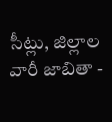సీట్లు, జిల్లాల వారీ జాబితా -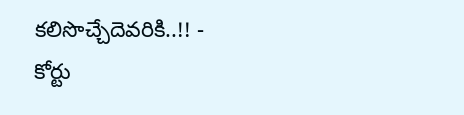కలిసొచ్చేదెవరికి..!! -
కోర్టు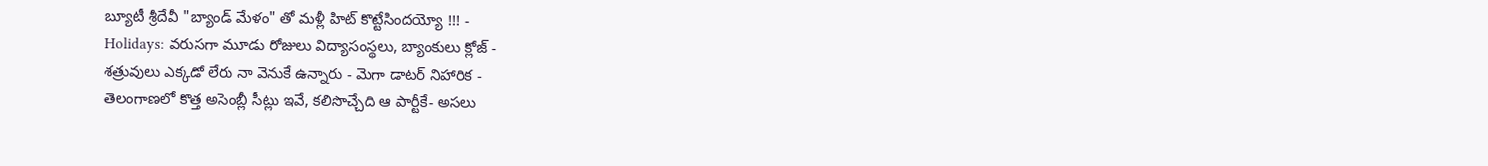బ్యూటీ శ్రీదేవీ "బ్యాండ్ మేళం" తో మళ్లీ హిట్ కొట్టేసిందయ్యో !!! -
Holidays: వరుసగా మూడు రోజులు విద్యాసంస్థలు, బ్యాంకులు క్లోజ్ -
శత్రువులు ఎక్కడో లేరు నా వెనుకే ఉన్నారు - మెగా డాటర్ నిహారిక -
తెలంగాణలో కొత్త అసెంబ్లీ సీట్లు ఇవే, కలిసొచ్చేది ఆ పార్టీకే- అసలు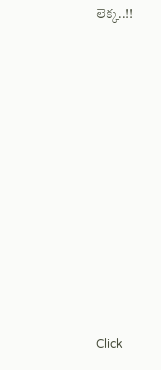లెక్క..!!












Click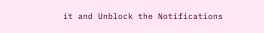it and Unblock the Notifications